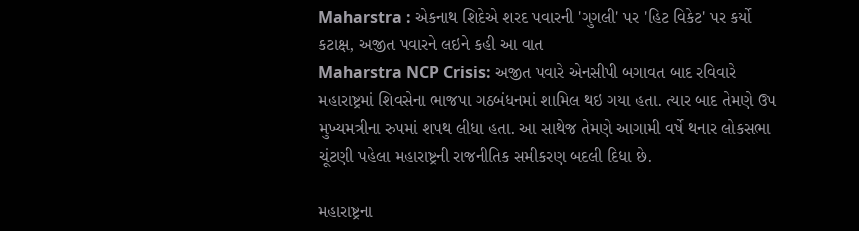Maharstra : એકનાથ શિદેએ શરદ પવારની 'ગુગલી' પર 'હિટ વિકેટ' પર કર્યો કટાક્ષ, અજીત પવારને લઇને કહી આ વાત
Maharstra NCP Crisis: અજીત પવારે એનસીપી બગાવત બાદ રવિવારે મહારાષ્ટ્રમાં શિવસેના ભાજપા ગઠબંધનમાં શામિલ થઇ ગયા હતા. ત્યાર બાદ તેમણે ઉપ મુખ્યમત્રીના રુપમાં શપથ લીધા હતા. આ સાથેજ તેમણે આગામી વર્ષે થનાર લોકસભા ચૂંટણી પહેલા મહારાષ્ટ્રની રાજનીતિક સમીકરણ બદલી દિધા છે.

મહારાષ્ટ્રના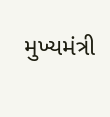મુખ્યમંત્રી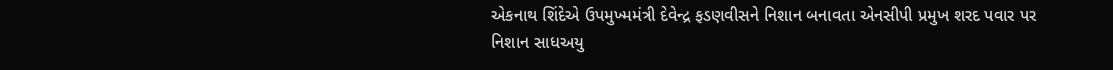એકનાથ શિંદેએ ઉપમુખ્મમંત્રી દેવેન્દ્ર ફડણવીસને નિશાન બનાવતા એનસીપી પ્રમુખ શરદ પવાર પર નિશાન સાધઅયુ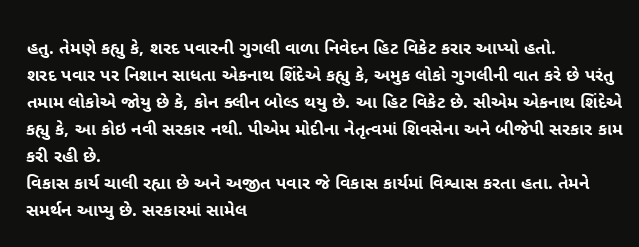હતુ. તેમણે કહ્યુ કે, શરદ પવારની ગુગલી વાળા નિવેદન હિટ વિકેટ કરાર આપ્યો હતો.
શરદ પવાર પર નિશાન સાધતા એકનાથ શિંદેએ કહ્યુ કે, અમુક લોકો ગુગલીની વાત કરે છે પરંતુ તમામ લોકોએ જોયુ છે કે, કોન ક્લીન બોલ્ડ થયુ છે. આ હિટ વિકેટ છે. સીએમ એકનાથ શિંદેએ કહ્યુ કે, આ કોઇ નવી સરકાર નથી. પીએમ મોદીના નેતૃત્વમાં શિવસેના અને બીજેપી સરકાર કામ કરી રહી છે.
વિકાસ કાર્ય ચાલી રહ્યા છે અને અજીત પવાર જે વિકાસ કાર્યમાં વિશ્વાસ કરતા હતા. તેમને સમર્થન આપ્યુ છે. સરકારમાં સામેલ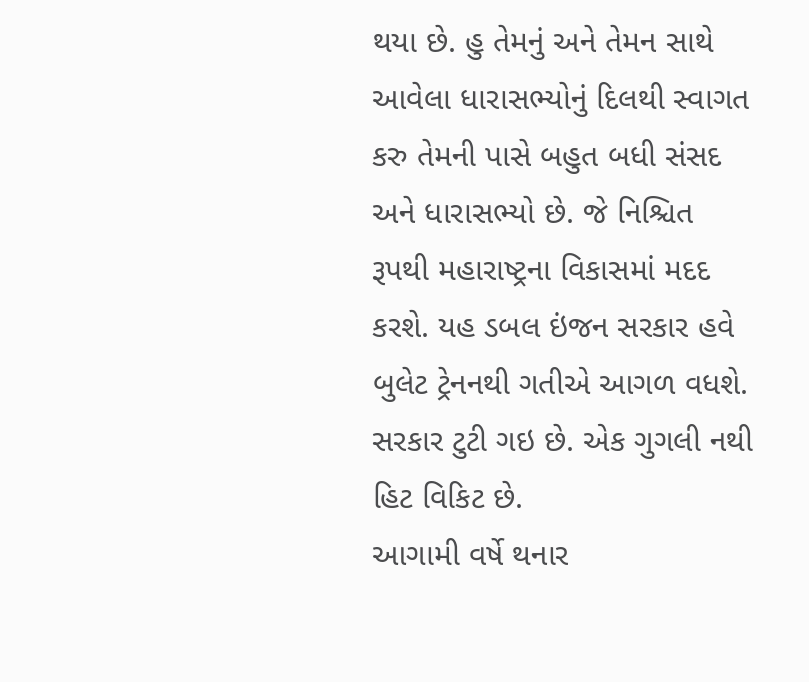થયા છે. હુ તેમનું અને તેમન સાથે આવેલા ધારાસભ્યોનું દિલથી સ્વાગત કરુ તેમની પાસે બહુત બધી સંસદ અને ધારાસભ્યો છે. જે નિશ્ચિત રૂપથી મહારાષ્ટ્રના વિકાસમાં મદદ કરશે. યહ ડબલ ઇંજન સરકાર હવે બુલેટ ટ્રેનનથી ગતીએ આગળ વધશે. સરકાર ટુટી ગઇ છે. એક ગુગલી નથી હિટ વિકિટ છે.
આગામી વર્ષે થનાર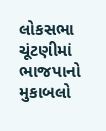લોકસભા ચૂંટણીમાં ભાજપાનો મુકાબલો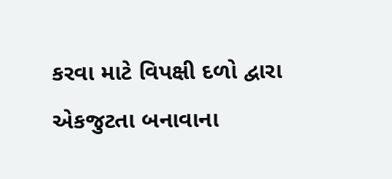કરવા માટે વિપક્ષી દળો દ્વારા એકજુટતા બનાવાના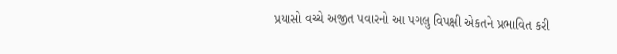પ્રયાસો વચ્ચે અજીત પવારનો આ પગલુ વિપક્ષી એકતને પ્રભાવિત કરી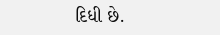દિધી છે.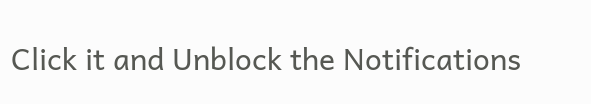Click it and Unblock the Notifications